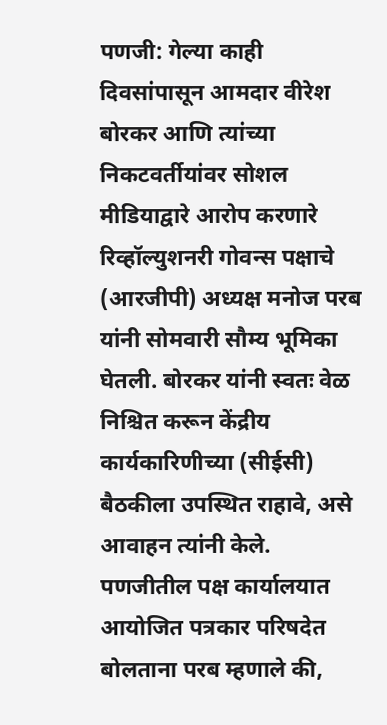पणजी: गेल्या काही दिवसांपासून आमदार वीरेश बोरकर आणि त्यांच्या निकटवर्तीयांवर सोशल मीडियाद्वारे आरोप करणारे रिव्हॉल्युशनरी गोवन्स पक्षाचे (आरजीपी) अध्यक्ष मनोज परब यांनी सोमवारी सौम्य भूमिका घेतली. बोरकर यांनी स्वतः वेळ निश्चित करून केंद्रीय कार्यकारिणीच्या (सीईसी) बैठकीला उपस्थित राहावे, असे आवाहन त्यांनी केले.
पणजीतील पक्ष कार्यालयात आयोजित पत्रकार परिषदेत बोलताना परब म्हणाले की,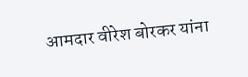आमदार वीरेश बोरकर यांना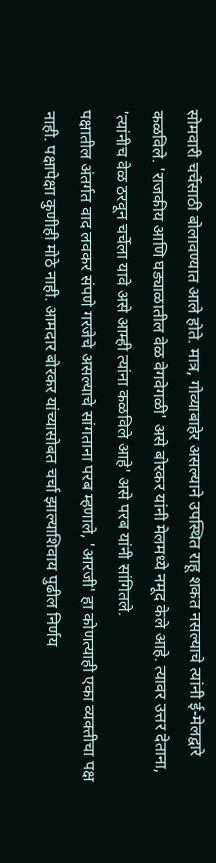सोमवारी चर्चेसाठी बोलावण्यात आले होते. मात्र, गोव्याबाहेर असल्याने उपस्थित राहू शकत नसल्याचे त्यांनी ई-मेलद्वारे कळविले. 'राजकीय आणि घड्याळातील वेळ वेगवेगळी' असे बोरकर यांनी मेलमध्ये नमूद केले आहे. त्यावर उत्तर देताना, 'त्यांनीच वेळ ठरवून चर्चेला यावे असे आम्ही त्यांना कळविले आहे' असे परब यांनी सांगितले.
पक्षातील अंतर्गत वाद लवकर संपणे गरजेचे असल्याचे सांगताना परब म्हणाले, 'आरजी' हा कोणत्याही एका व्यक्तीचा पक्ष नाही. पक्षापेक्षा कुणीही मोठे नाही. आमदार बोरकर यांच्यासोबत चर्चा झाल्याशिवाय पुढील निर्णय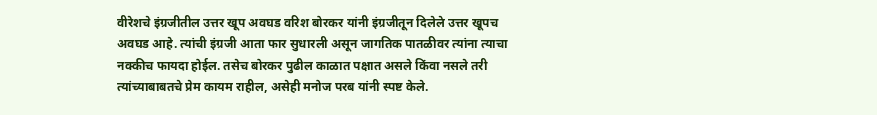वीरेशचे इंग्रजीतील उत्तर खूप अवघड वरिश बोरकर यांनी इंग्रजीतून दिलेले उत्तर खूपच अवघड आहे. त्यांची इंग्रजी आता फार सुधारली असून जागतिक पातळीवर त्यांना त्याचा नक्कीच फायदा होईल. तसेच बोरकर पुढील काळात पक्षात असले किंवा नसले तरी त्यांच्याबाबतचे प्रेम कायम राहील, असेही मनोज परब यांनी स्पष्ट केले.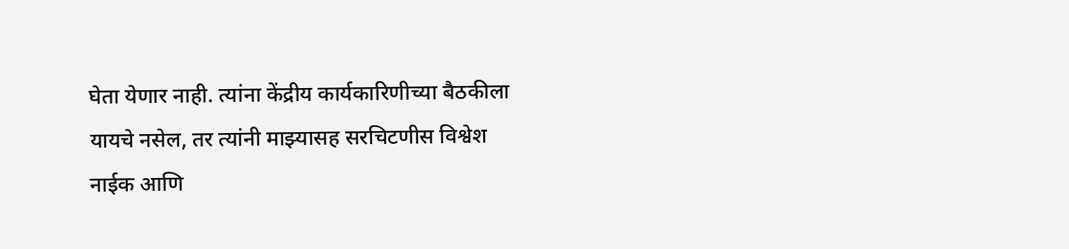घेता येणार नाही. त्यांना केंद्रीय कार्यकारिणीच्या बैठकीला यायचे नसेल, तर त्यांनी माझ्यासह सरचिटणीस विश्वेश नाईक आणि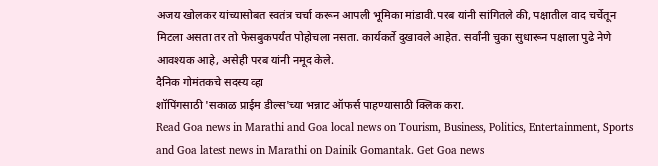अजय खोलकर यांच्यासोबत स्वतंत्र चर्चा करून आपली भूमिका मांडावी.परब यांनी सांगितले की, पक्षातील वाद चर्चेतून मिटला असता तर तो फेसबुकपर्यंत पोहोचला नसता. कार्यकर्ते दुखावले आहेत. सर्वांनी चुका सुधारून पक्षाला पुढे नेणे आवश्यक आहे, असेही परब यांनी नमूद केले.
दैनिक गोमंतकचे सदस्य व्हा
शॉपिंगसाठी 'सकाळ प्राईम डील्स'च्या भन्नाट ऑफर्स पाहण्यासाठी क्लिक करा.
Read Goa news in Marathi and Goa local news on Tourism, Business, Politics, Entertainment, Sports and Goa latest news in Marathi on Dainik Gomantak. Get Goa news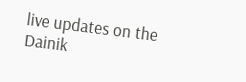live updates on the Dainik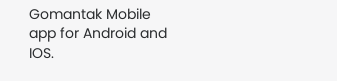Gomantak Mobile app for Android and IOS.